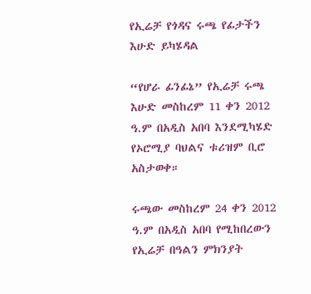የኢሬቻ የጎዳና ሩጫ የፊታችን እሁድ ይካሄዳል

“የሆራ ፊንፊኔ” የኢሬቻ ሩጫ እሁድ መስከረም 11 ቀን 2012 ዓ.ም በአዲስ አበባ እንደሚካሄድ የኦሮሚያ ባህልና ቱሪዝም ቢሮ አስታወቀ።

ሩጫው መስከረም 24 ቀን 2012 ዓ.ም በአዲስ አበባ የሚከበረውን የኢሬቻ በዓልን ምክንያት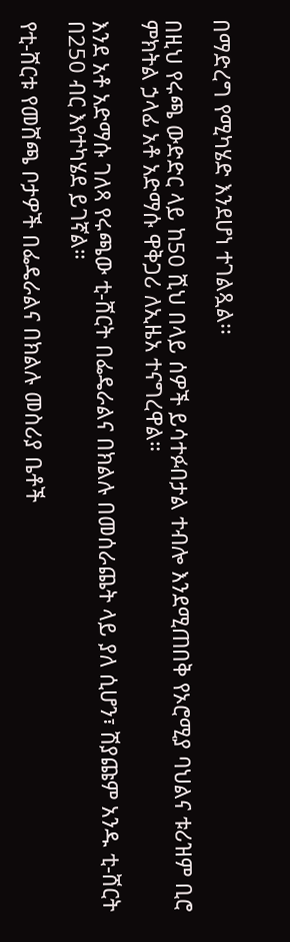በማድረግ የሚካሄድ እንደሆነ ተገልጿል፡፡

በዚህ የሩጫ ውድድር ላይ ከ50 ሺህ በላይ ሰዎች ይሳተፉበታል ተብሎ እንደሚጠበቅ የኦሮሚያ ባህልና ቱሪዝም ቢሮ ምክትል ኃላፊ አቶ አድማሱ ዋቅጋሪ ለኢዜአ ተናግረዋል።

እንደ አቶ አድማሱ ገለጻ የሩጫው ቲ-ሸርት በፌዴራልና በክልሉ በመሰራጨት ላይ ያለ ሲሆን፣ ሽያጩም አንዱ ቲ-ሸርት በ250 ብር እየተካሄደ ይገኛል።

የቲ-ሸርቱ የመሸጫ ቦታዎች በፌዴራልና በክልሉ መስሪያ ቤቶች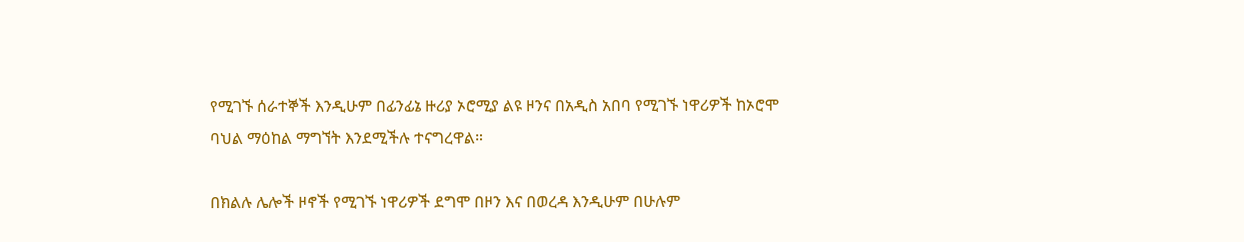የሚገኙ ሰራተኞች እንዲሁም በፊንፊኔ ዙሪያ ኦሮሚያ ልዩ ዞንና በአዲስ አበባ የሚገኙ ነዋሪዎች ከኦሮሞ ባህል ማዕከል ማግኘት እንደሚችሉ ተናግረዋል።

በክልሉ ሌሎች ዞኖች የሚገኙ ነዋሪዎች ደግሞ በዞን እና በወረዳ እንዲሁም በሁሉም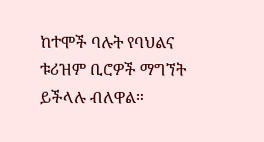ከተሞች ባሉት የባህልና ቱሪዝም ቢሮዎች ማግኘት ይችላሉ ብለዋል።